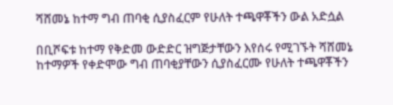ሻሸመኔ ከተማ ግብ ጠባቂ ሲያስፈርም የሁለት ተጫዋቾችን ውል አድሷል

በቢሾፍቱ ከተማ የቅድመ ውድድር ዝግጅታቸውን እየሰሩ የሚገኙት ሻሸመኔ ከተማዎች የቀድሞው ግብ ጠባቂያቸውን ሲያስፈርሙ የሁለት ተጫዋቾችን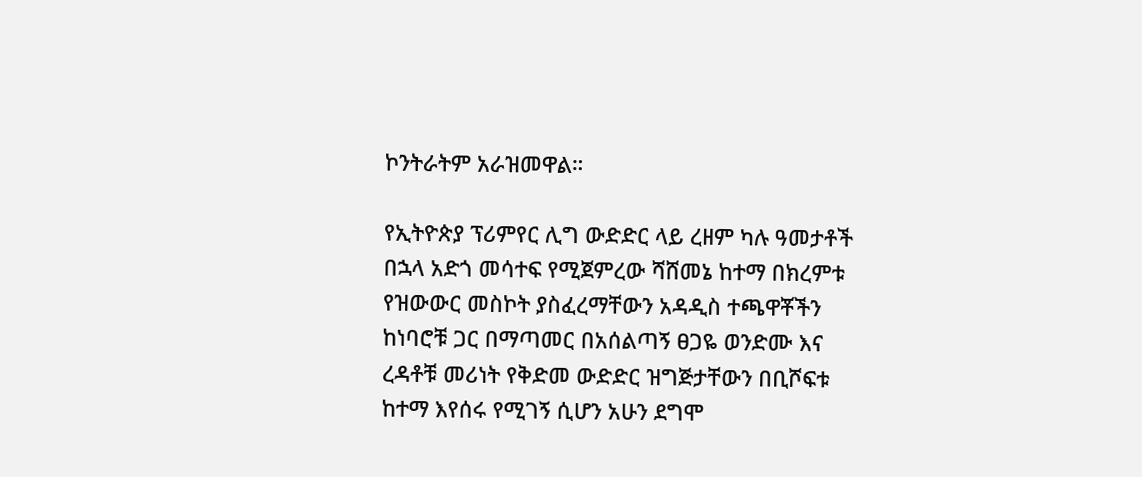ኮንትራትም አራዝመዋል።

የኢትዮጵያ ፕሪምየር ሊግ ውድድር ላይ ረዘም ካሉ ዓመታቶች በኋላ አድጎ መሳተፍ የሚጀምረው ሻሸመኔ ከተማ በክረምቱ የዝውውር መስኮት ያስፈረማቸውን አዳዲስ ተጫዋቾችን ከነባሮቹ ጋር በማጣመር በአሰልጣኝ ፀጋዬ ወንድሙ እና ረዳቶቹ መሪነት የቅድመ ውድድር ዝግጅታቸውን በቢሾፍቱ ከተማ እየሰሩ የሚገኝ ሲሆን አሁን ደግሞ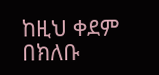ከዚህ ቀደም በክለቡ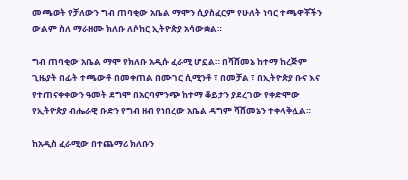መጫወት የቻለውን ግብ ጠባቂው አቤል ማሞን ሲያስፈርም የሁለት ነባር ተጫዋቾችን ውልም ስለ ማራዘሙ ክለቡ ለሶከር ኢትዮጵያ አሳውቋል።

ግብ ጠባቂው አቤል ማሞ የክለቡ አዲሱ ፈራሚ ሆኗል። በሻሸመኔ ከተማ ከረጅም ጊዜያት በፊት ተጫውቶ በመቀጠል በሙገር ሲሚንቶ ፣ በመቻል ፣ በኢትዮጵያ ቡና እና የተጠናቀቀውን ዓመት ደግሞ በአርባምንጭ ከተማ ቆይታን ያደረገው የቀድሞው የኢትዮጵያ ብሔራዊ ቡድን የግብ ዘብ የነበረው አቤል ዳግም ሻሸመኔን ተቀላቅሏል።

ከአዲስ ፈራሚው በተጨማሪ ክለቡን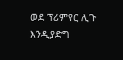ወደ ፕሪምየር ሊጉ እንዲያድግ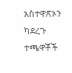አስተዋጽኦን ካደረጉ ተጫዋቾች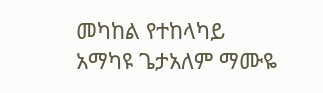መካከል የተከላካይ አማካዩ ጌታአለም ማሙዬ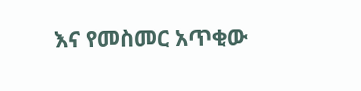እና የመስመር አጥቂው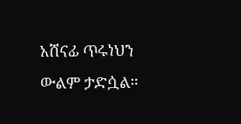አሸናፊ ጥሩነህን ውልም ታድሷል።